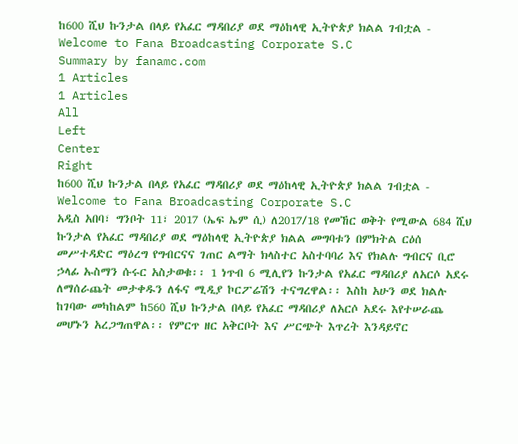ከ600 ሺህ ኩንታል በላይ የአፈር ማዳበሪያ ወደ ማዕከላዊ ኢትዮጵያ ክልል ገብቷል - Welcome to Fana Broadcasting Corporate S.C
Summary by fanamc.com
1 Articles
1 Articles
All
Left
Center
Right
ከ600 ሺህ ኩንታል በላይ የአፈር ማዳበሪያ ወደ ማዕከላዊ ኢትዮጵያ ክልል ገብቷል - Welcome to Fana Broadcasting Corporate S.C
አዲስ አበባ፣ ግንቦት 11፣ 2017 (ኤፍ ኤም ሲ) ለ2017/18 የመኸር ወቅት የሚውል 684 ሺህ ኩንታል የአፈር ማዳበሪያ ወደ ማዕከላዊ ኢትዮጵያ ክልል መግባቱን በምክትል ርዕሰ መሥተዳድር ማዕረግ የግብርናና ገጠር ልማት ክላስተር አስተባባሪ እና የክልሉ ግብርና ቢሮ ኃላፊ ኡስማን ሱሩር አስታወቁ፡፡ 1 ነጥብ 6 ሚሊየን ኩንታል የአፈር ማዳበሪያ ለአርሶ አደሩ ለማሰራጨት መታቀዱን ለፋና ሚዲያ ኮርፖሬሽን ተናግረዋል፡፡ እስከ አሁን ወደ ክልሉ ከገባው መካከልም ከ560 ሺህ ኩንታል በላይ የአፈር ማዳበሪያ ለአርሶ አደሩ እየተሠራጨ መሆኑን አረጋግጠዋል፡፡ የምርጥ ዘር አቅርቦት እና ሥርጭት እጥረት እንዳይኖር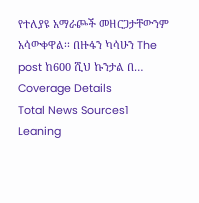የተለያዩ አማራጮች መዘርጋታቸውንም አሳውቀዋል፡፡ በዙፋን ካሳሁን The post ከ600 ሺህ ኩንታል በ…
Coverage Details
Total News Sources1
Leaning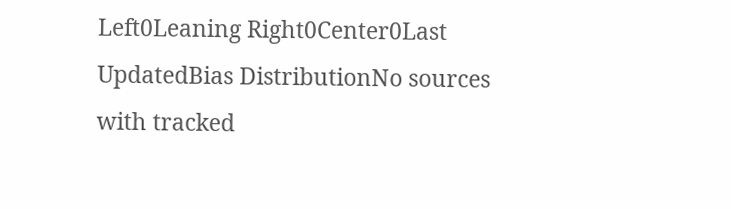Left0Leaning Right0Center0Last UpdatedBias DistributionNo sources with tracked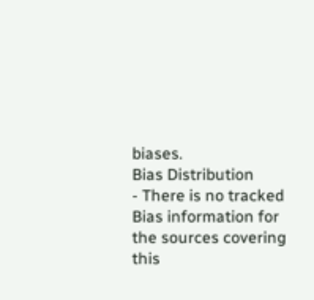biases.
Bias Distribution
- There is no tracked Bias information for the sources covering this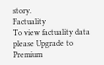story.
Factuality
To view factuality data please Upgrade to Premium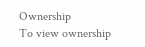Ownership
To view ownership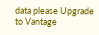data please Upgrade to Vantage